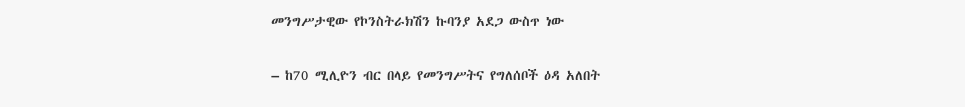መንግሥታዊው የኮንስትራክሽን ኩባንያ አደጋ ውስጥ ነው

– ከ70 ሚሊዮን ብር በላይ የመንግሥትና የግለሰቦች ዕዳ አለበት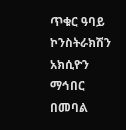ጥቁር ዓባይ ኮንስትራክሽን አክሲዮን ማኅበር በመባል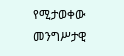የሚታወቀው መንግሥታዊ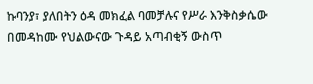ኩባንያ፣ ያለበትን ዕዳ መክፈል ባመቻሉና የሥራ እንቅስቃሴው በመዳከሙ የህልውናው ጉዳይ አጣብቂኝ ውስጥ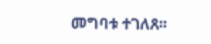መግባቱ ተገለጸ፡፡